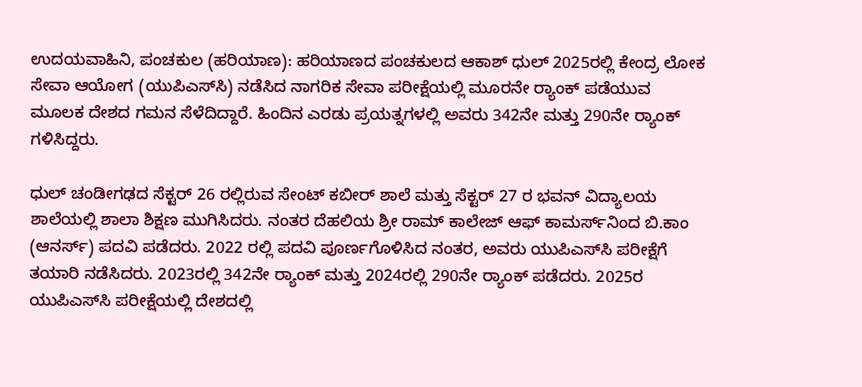ಉದಯವಾಹಿನಿ, ಪಂಚಕುಲ (ಹರಿಯಾಣ): ಹರಿಯಾಣದ ಪಂಚಕುಲದ ಆಕಾಶ್ ಧುಲ್ 2025ರಲ್ಲಿ ಕೇಂದ್ರ ಲೋಕ ಸೇವಾ ಆಯೋಗ (ಯುಪಿಎಸ್‌ಸಿ) ನಡೆಸಿದ ನಾಗರಿಕ ಸೇವಾ ಪರೀಕ್ಷೆಯಲ್ಲಿ ಮೂರನೇ ರ‍್ಯಾಂಕ್ ಪಡೆಯುವ ಮೂಲಕ ದೇಶದ ಗಮನ ಸೆಳೆದಿದ್ದಾರೆ. ಹಿಂದಿನ ಎರಡು ಪ್ರಯತ್ನಗಳಲ್ಲಿ ಅವರು 342ನೇ ಮತ್ತು 290ನೇ ರ‍್ಯಾಂಕ್ ಗಳಿಸಿದ್ದರು.

ಧುಲ್ ಚಂಡೀಗಢದ ಸೆಕ್ಟರ್ 26 ರಲ್ಲಿರುವ ಸೇಂಟ್ ಕಬೀರ್ ಶಾಲೆ ಮತ್ತು ಸೆಕ್ಟರ್ 27 ರ ಭವನ್ ವಿದ್ಯಾಲಯ ಶಾಲೆಯಲ್ಲಿ ಶಾಲಾ ಶಿಕ್ಷಣ ಮುಗಿಸಿದರು. ನಂತರ ದೆಹಲಿಯ ಶ್ರೀ ರಾಮ್ ಕಾಲೇಜ್ ಆಫ್ ಕಾಮರ್ಸ್‌ನಿಂದ ಬಿ.ಕಾಂ (ಆನರ್ಸ್) ಪದವಿ ಪಡೆದರು. 2022 ರಲ್ಲಿ ಪದವಿ ಪೂರ್ಣಗೊಳಿಸಿದ ನಂತರ, ಅವರು ಯುಪಿಎಸ್‌ಸಿ ಪರೀಕ್ಷೆಗೆ ತಯಾರಿ ನಡೆಸಿದರು. 2023ರಲ್ಲಿ 342ನೇ ರ‍್ಯಾಂಕ್ ಮತ್ತು 2024ರಲ್ಲಿ 290ನೇ ರ‍್ಯಾಂಕ್ ಪಡೆದರು. 2025ರ ಯುಪಿಎಸ್‌ಸಿ ಪರೀಕ್ಷೆಯಲ್ಲಿ ದೇಶದಲ್ಲಿ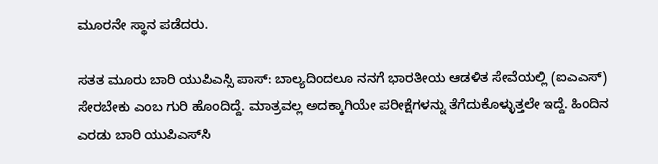ಮೂರನೇ ಸ್ಥಾನ ಪಡೆದರು.

ಸತತ ಮೂರು ಬಾರಿ ಯುಪಿಎಸ್ಸಿ ಪಾಸ್: ಬಾಲ್ಯದಿಂದಲೂ ನನಗೆ ಭಾರತೀಯ ಆಡಳಿತ ಸೇವೆಯಲ್ಲಿ (ಐಎಎಸ್) ಸೇರಬೇಕು ಎಂಬ ಗುರಿ ಹೊಂದಿದ್ದೆ. ಮಾತ್ರವಲ್ಲ ಅದಕ್ಕಾಗಿಯೇ ಪರೀಕ್ಷೆಗಳನ್ನು ತೆಗೆದುಕೊಳ್ಳುತ್ತಲೇ ಇದ್ದೆ. ಹಿಂದಿನ ಎರಡು ಬಾರಿ ಯುಪಿಎಸ್‌ಸಿ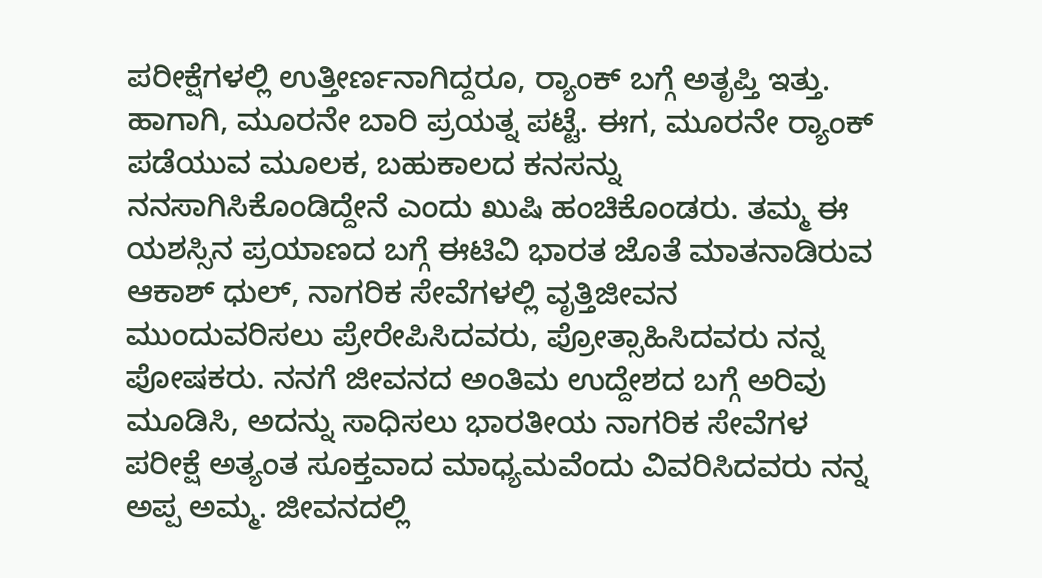ಪರೀಕ್ಷೆಗಳಲ್ಲಿ ಉತ್ತೀರ್ಣನಾಗಿದ್ದರೂ, ರ‍್ಯಾಂಕ್ ಬಗ್ಗೆ ಅತೃಪ್ತಿ ಇತ್ತು. ಹಾಗಾಗಿ, ಮೂರನೇ ಬಾರಿ ಪ್ರಯತ್ನ ಪಟ್ಟೆ. ಈಗ, ಮೂರನೇ ರ‍್ಯಾಂಕ್ ಪಡೆಯುವ ಮೂಲಕ, ಬಹುಕಾಲದ ಕನಸನ್ನು ನನಸಾಗಿಸಿಕೊಂಡಿದ್ದೇನೆ ಎಂದು ಖುಷಿ ಹಂಚಿಕೊಂಡರು. ತಮ್ಮ ಈ ಯಶಸ್ಸಿನ ಪ್ರಯಾಣದ ಬಗ್ಗೆ ಈಟಿವಿ ಭಾರತ ಜೊತೆ ಮಾತನಾಡಿರುವ ಆಕಾಶ್ ಧುಲ್, ನಾಗರಿಕ ಸೇವೆಗಳಲ್ಲಿ ವೃತ್ತಿಜೀವನ ಮುಂದುವರಿಸಲು ಪ್ರೇರೇಪಿಸಿದವರು, ಪ್ರೋತ್ಸಾಹಿಸಿದವರು ನನ್ನ ಪೋಷಕರು. ನನಗೆ ಜೀವನದ ಅಂತಿಮ ಉದ್ದೇಶದ ಬಗ್ಗೆ ಅರಿವು ಮೂಡಿಸಿ, ಅದನ್ನು ಸಾಧಿಸಲು ಭಾರತೀಯ ನಾಗರಿಕ ಸೇವೆಗಳ ಪರೀಕ್ಷೆ ಅತ್ಯಂತ ಸೂಕ್ತವಾದ ಮಾಧ್ಯಮವೆಂದು ವಿವರಿಸಿದವರು ನನ್ನ ಅಪ್ಪ ಅಮ್ಮ. ಜೀವನದಲ್ಲಿ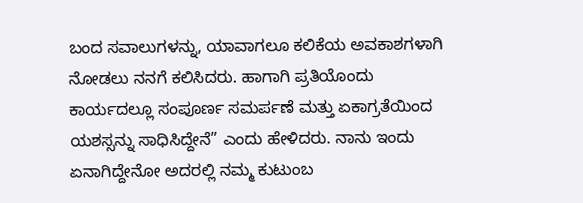ಬಂದ ಸವಾಲುಗಳನ್ನು, ಯಾವಾಗಲೂ ಕಲಿಕೆಯ ಅವಕಾಶಗಳಾಗಿ ನೋಡಲು ನನಗೆ ಕಲಿಸಿದರು. ಹಾಗಾಗಿ ಪ್ರತಿಯೊಂದು ಕಾರ್ಯದಲ್ಲೂ ಸಂಪೂರ್ಣ ಸಮರ್ಪಣೆ ಮತ್ತು ಏಕಾಗ್ರತೆಯಿಂದ ಯಶಸ್ಸನ್ನು ಸಾಧಿಸಿದ್ದೇನೆ” ಎಂದು ಹೇಳಿದರು. ನಾನು ಇಂದು ಏನಾಗಿದ್ದೇನೋ ಅದರಲ್ಲಿ ನಮ್ಮ ಕುಟುಂಬ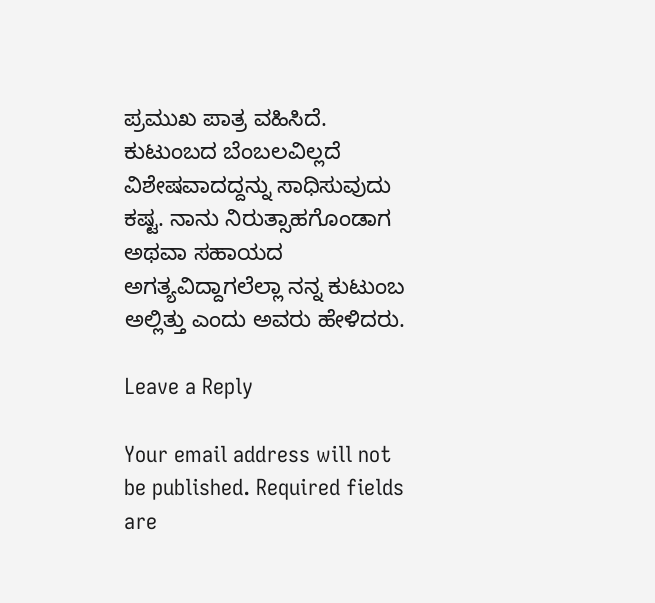ಪ್ರಮುಖ ಪಾತ್ರ ವಹಿಸಿದೆ. ಕುಟುಂಬದ ಬೆಂಬಲವಿಲ್ಲದೆ ವಿಶೇಷವಾದದ್ದನ್ನು ಸಾಧಿಸುವುದು ಕಷ್ಟ. ನಾನು ನಿರುತ್ಸಾಹಗೊಂಡಾಗ ಅಥವಾ ಸಹಾಯದ ಅಗತ್ಯವಿದ್ದಾಗಲೆಲ್ಲಾ ನನ್ನ ಕುಟುಂಬ ಅಲ್ಲಿತ್ತು ಎಂದು ಅವರು ಹೇಳಿದರು.

Leave a Reply

Your email address will not be published. Required fields are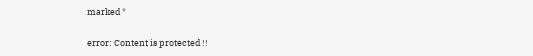marked *

error: Content is protected !!